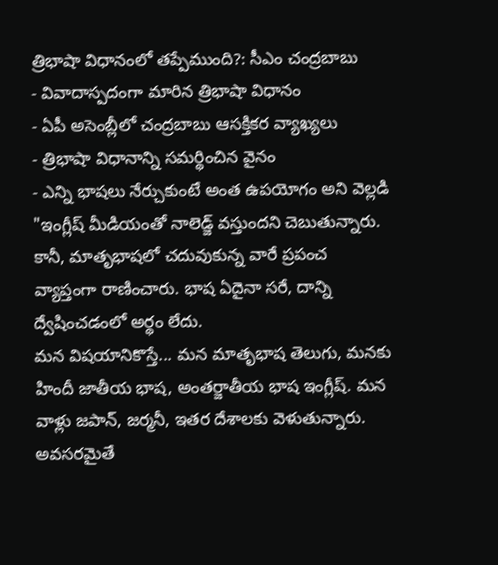త్రిభాషా విధానంలో తప్పేముంది?: సీఎం చంద్రబాబు
- వివాదాస్పదంగా మారిన త్రిభాషా విధానం
- ఏపీ అసెంబ్లీలో చంద్రబాబు ఆసక్తికర వ్యాఖ్యలు
- త్రిభాషా విధానాన్ని సమర్థించిన వైనం
- ఎన్ని భాషలు నేర్చుకుంటే అంత ఉపయోగం అని వెల్లడి
"ఇంగ్లీష్ మీడియంతో నాలెడ్జ్ వస్తుందని చెబుతున్నారు. కానీ, మాతృభాషలో చదువుకున్న వారే ప్రపంచ వ్యాప్తంగా రాణించారు. భాష ఏదైనా సరే, దాన్ని ద్వేషించడంలో అర్థం లేదు.
మన విషయానికొస్తే... మన మాతృభాష తెలుగు, మనకు హిందీ జాతీయ భాష, అంతర్జాతీయ భాష ఇంగ్లీష్. మన వాళ్లు జపాన్, జర్మనీ, ఇతర దేశాలకు వెళుతున్నారు. అవసరమైతే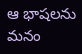ఆ భాషలను మనం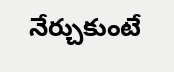నేర్చుకుంటే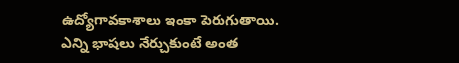ఉద్యోగావకాశాలు ఇంకా పెరుగుతాయి. ఎన్ని భాషలు నేర్చుకుంటే అంత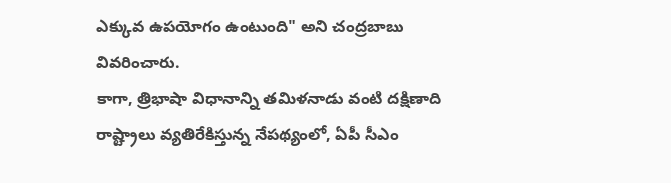ఎక్కువ ఉపయోగం ఉంటుంది" అని చంద్రబాబు వివరించారు.
కాగా, త్రిభాషా విధానాన్ని తమిళనాడు వంటి దక్షిణాది రాష్ట్రాలు వ్యతిరేకిస్తున్న నేపథ్యంలో, ఏపీ సీఎం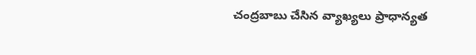చంద్రబాబు చేసిన వ్యాఖ్యలు ప్రాధాన్యత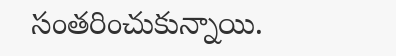సంతరించుకున్నాయి.